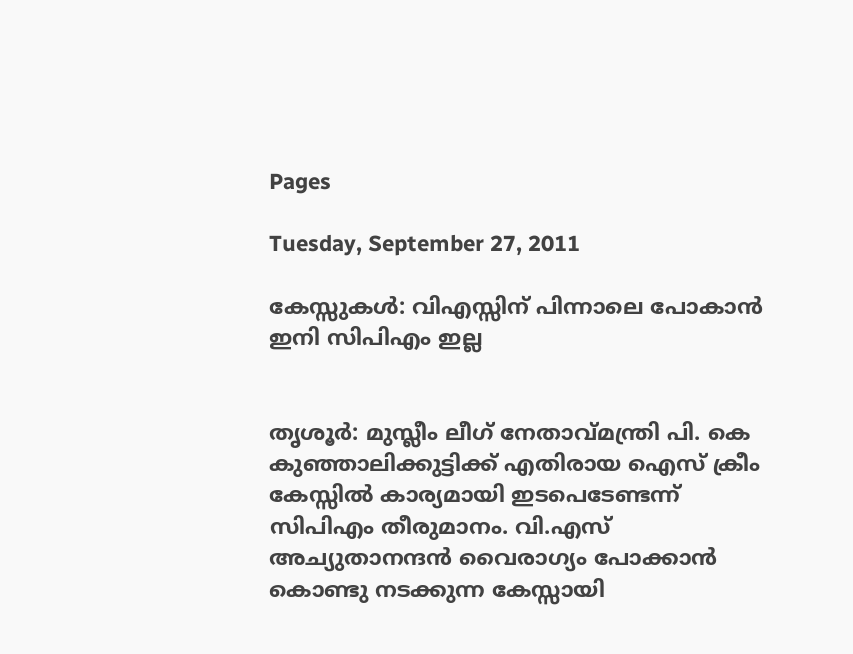Pages

Tuesday, September 27, 2011

കേസ്സുകള്‍: വിഎസ്സിന് പിന്നാലെ പോകാന്‍ ഇനി സിപിഎം ഇല്ല


തൃശൂര്‍: മുസ്ലീം ലീഗ് നേതാവ്മന്ത്രി പി. കെ കുഞ്ഞാലിക്കുട്ടിക്ക് എതിരായ ഐസ് ക്രീം കേസ്സില്‍ കാര്യമായി ഇടപെടേണ്ടന്ന് സിപിഎം തീരുമാനം. വി.എസ് അച്യുതാനന്ദന്‍ വൈരാഗ്യം പോക്കാന്‍ കൊണ്ടു നടക്കുന്ന കേസ്സായി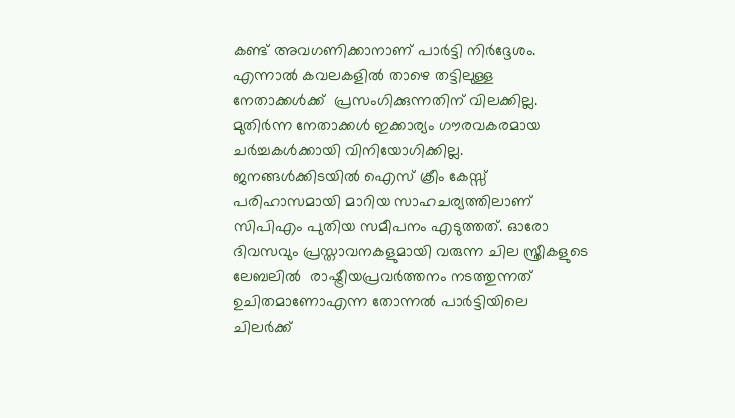കണ്ട് അവഗണിക്കാനാണ് പാര്‍ട്ടി നിര്‍ദ്ദേശം.
എന്നാല്‍ കവലകളില്‍ താഴെ തട്ടിലുള്ള നേതാക്കള്‍ക്ക്  പ്രസംഗിക്കുന്നതിന് വിലക്കില്ല. മുതിര്‍ന്ന നേതാക്കള്‍ ഇക്കാര്യം ഗൗരവകരമായ ചര്‍ച്ചകള്‍ക്കായി വിനിയോഗിക്കില്ല. ജനങ്ങള്‍ക്കിടയില്‍ ഐസ് ക്രീം കേസ്സ് പരിഹാസമായി മാറിയ സാഹചര്യത്തിലാണ് സിപിഎം പുതിയ സമീപനം എടുത്തത്. ഓരോ ദിവസവും പ്രസ്താവനകളുമായി വരുന്ന ചില സ്ത്രീകളുടെ ലേബലില്‍  രാഷ്ട്രീയപ്രവര്‍ത്തനം നടത്തുന്നത് ഉചിതമാണോഎന്ന തോന്നല്‍ പാര്‍ട്ടിയിലെ ചിലര്‍ക്ക്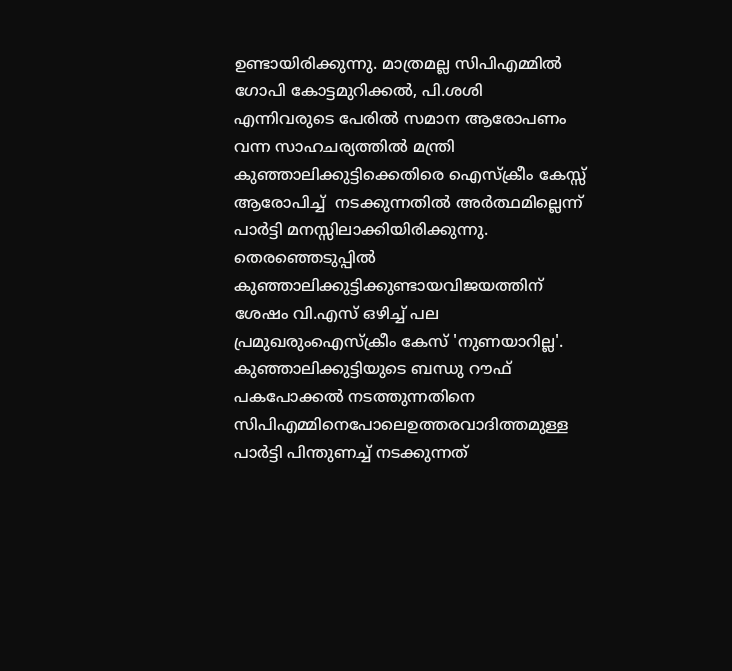ഉണ്ടായിരിക്കുന്നു. മാത്രമല്ല സിപിഎമ്മില്‍ ഗോപി കോട്ടമുറിക്കല്‍, പി.ശശി എന്നിവരുടെ പേരില്‍ സമാന ആരോപണം വന്ന സാഹചര്യത്തില്‍ മന്ത്രി കുഞ്ഞാലിക്കുട്ടിക്കെതിരെ ഐസ്‌ക്രീം കേസ്സ് ആരോപിച്ച്  നടക്കുന്നതില്‍ അര്‍ത്ഥമില്ലെന്ന് പാര്‍ട്ടി മനസ്സിലാക്കിയിരിക്കുന്നു. തെരഞ്ഞെടുപ്പില്‍ കുഞ്ഞാലിക്കുട്ടിക്കുണ്ടായവിജയത്തിന് ശേഷം വി.എസ് ഒഴിച്ച് പല പ്രമുഖരുംഐസ്‌ക്രീം കേസ് 'നുണയാറില്ല'.
കുഞ്ഞാലിക്കുട്ടിയുടെ ബന്ധു റൗഫ് പകപോക്കല്‍ നടത്തുന്നതിനെ സിപിഎമ്മിനെപോലെഉത്തരവാദിത്തമുള്ള പാര്‍ട്ടി പിന്തുണച്ച് നടക്കുന്നത്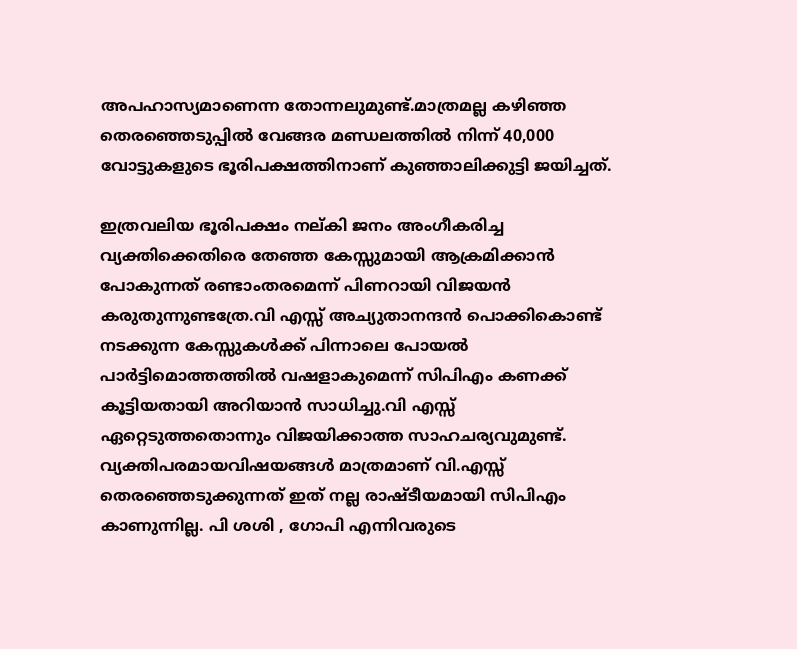അപഹാസ്യമാണെന്ന തോന്നലുമുണ്ട്.മാത്രമല്ല കഴിഞ്ഞ തെരഞ്ഞെടുപ്പില്‍ വേങ്ങര മണ്ഡലത്തില്‍ നിന്ന് 40,000 വോട്ടുകളുടെ ഭൂരിപക്ഷത്തിനാണ് കുഞ്ഞാലിക്കുട്ടി ജയിച്ചത്.

ഇത്രവലിയ ഭൂരിപക്ഷം നല്കി ജനം അംഗീകരിച്ച വ്യക്തിക്കെതിരെ തേഞ്ഞ കേസ്സുമായി ആക്രമിക്കാന്‍  പോകുന്നത് രണ്ടാംതരമെന്ന് പിണറായി വിജയന്‍ കരുതുന്നുണ്ടത്രേ.വി എസ്സ് അച്യുതാനന്ദന്‍ പൊക്കികൊണ്ട് നടക്കുന്ന കേസ്സുകള്‍ക്ക് പിന്നാലെ പോയല്‍ പാര്‍ട്ടിമൊത്തത്തില്‍ വഷളാകുമെന്ന് സിപിഎം കണക്ക് കൂട്ടിയതായി അറിയാന്‍ സാധിച്ചു.വി എസ്സ് ഏറ്റെടുത്തതൊന്നും വിജയിക്കാത്ത സാഹചര്യവുമുണ്ട്. വ്യക്തിപരമായവിഷയങ്ങള്‍ മാത്രമാണ് വി.എസ്സ് തെരഞ്ഞെടുക്കുന്നത് ഇത് നല്ല രാഷ്ടീയമായി സിപിഎം കാണുന്നില്ല. പി ശശി , ഗോപി എന്നിവരുടെ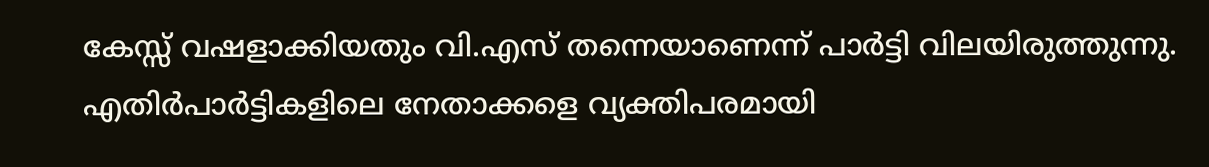കേസ്സ് വഷളാക്കിയതും വി.എസ് തന്നെയാണെന്ന് പാര്‍ട്ടി വിലയിരുത്തുന്നു. എതിര്‍പാര്‍ട്ടികളിലെ നേതാക്കളെ വ്യക്തിപരമായി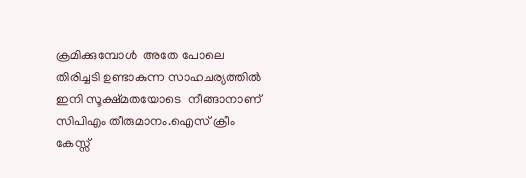ക്രമിക്കുമ്പോള്‍  അതേ പോലെ തിരിച്ചടി ഉണ്ടാകുന്ന സാഹചര്യത്തില്‍ ഇനി സൂക്ഷ്മതയോടെ  നീങ്ങാനാണ് സിപിഎം തീരുമാനം.ഐസ് ക്രീം കേസ്സ്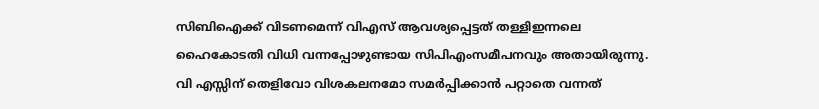സിബിഐക്ക് വിടണമെന്ന് വിഎസ് ആവശ്യപ്പെട്ടത് തള്ളിഇന്നലെ ഹൈകോടതി വിധി വന്നപ്പോഴുണ്ടായ സിപിഎംസമീപനവും അതായിരുന്നു. വി എസ്സിന് തെളിവോ വിശകലനമോ സമര്‍പ്പിക്കാന്‍ പറ്റാതെ വന്നത്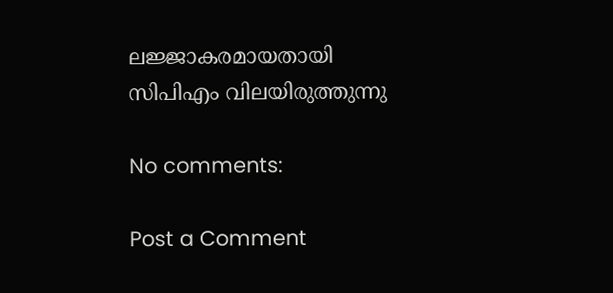ലജ്ജാകരമായതായി സിപിഎം വിലയിരുത്തുന്നു

No comments:

Post a Comment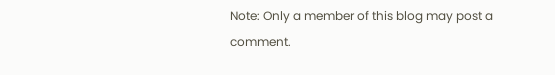Note: Only a member of this blog may post a comment.